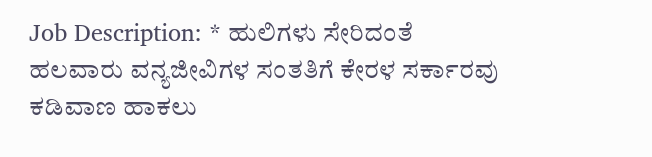Job Description: * ಹುಲಿಗಳು ಸೇರಿದಂತೆ ಹಲವಾರು ವನ್ಯಜೀವಿಗಳ ಸಂತತಿಗೆ ಕೇರಳ ಸರ್ಕಾರವು ಕಡಿವಾಣ ಹಾಕಲು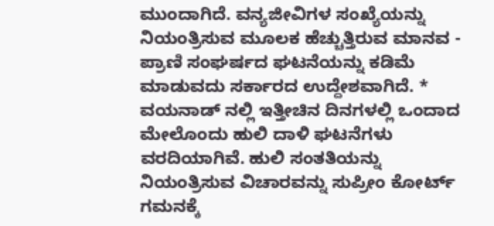ಮುಂದಾಗಿದೆ. ವನ್ಯಜೀವಿಗಳ ಸಂಖ್ಯೆಯನ್ನು ನಿಯಂತ್ರಿಸುವ ಮೂಲಕ ಹೆಚ್ಚುತ್ತಿರುವ ಮಾನವ - ಪ್ರಾಣಿ ಸಂಘರ್ಷದ ಘಟನೆಯನ್ನು ಕಡಿಮೆ ಮಾಡುವದು ಸರ್ಕಾರದ ಉದ್ದೇಶವಾಗಿದೆ. * ವಯನಾಡ್ ನಲ್ಲಿ ಇತ್ತೀಚಿನ ದಿನಗಳಲ್ಲಿ ಒಂದಾದ ಮೇಲೊಂದು ಹುಲಿ ದಾಳಿ ಘಟನೆಗಳು ವರದಿಯಾಗಿವೆ. ಹುಲಿ ಸಂತತಿಯನ್ನು ನಿಯಂತ್ರಿಸುವ ವಿಚಾರವನ್ನು ಸುಪ್ರೀಂ ಕೋರ್ಟ್ ಗಮನಕ್ಕೆ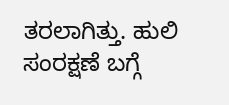ತರಲಾಗಿತ್ತು. ಹುಲಿ ಸಂರಕ್ಷಣೆ ಬಗ್ಗೆ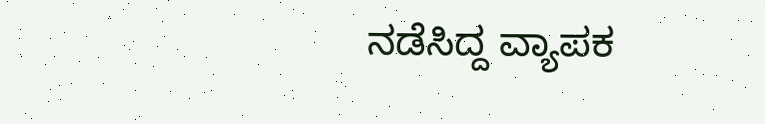ನಡೆಸಿದ್ದ ವ್ಯಾಪಕ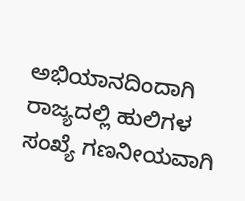ಅಭಿಯಾನದಿಂದಾಗಿ ರಾಜ್ಯದಲ್ಲಿ ಹುಲಿಗಳ ಸಂಖ್ಯೆ ಗಣನೀಯವಾಗಿ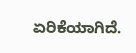ಏರಿಕೆಯಾಗಿದೆ.